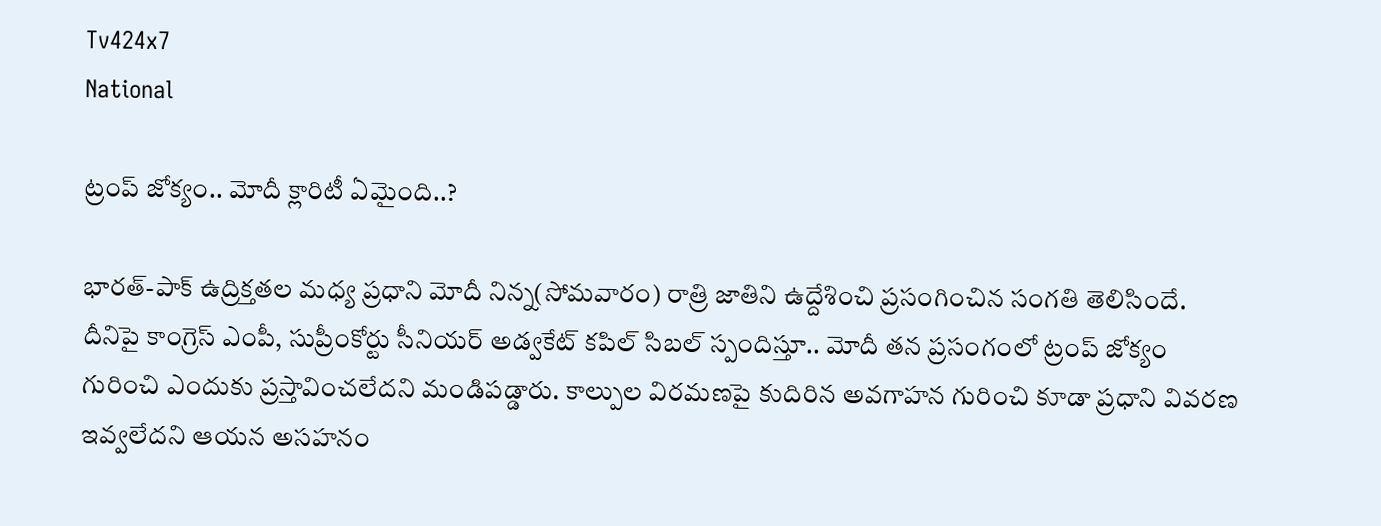Tv424x7
National

ట్రంప్ జోక్యం.. మోదీ క్లారిటీ ఏమైంది..?

భారత్-పాక్ ఉద్రిక్తతల మధ్య ప్రధాని మోదీ నిన్న(సోమవారం) రాత్రి జాతిని ఉద్దేశించి ప్రసంగించిన సంగతి తెలిసిందే. దీనిపై కాంగ్రెస్ ఎంపీ, సుప్రీంకోర్టు సీనియర్ అడ్వకేట్ కపిల్ సిబల్ స్పందిస్తూ.. మోదీ తన ప్రసంగంలో ట్రంప్ జోక్యం గురించి ఎందుకు ప్రస్తావించలేదని మండిపడ్డారు. కాల్పుల విరమణపై కుదిరిన అవగాహన గురించి కూడా ప్రధాని వివరణ ఇవ్వలేదని ఆయన అసహనం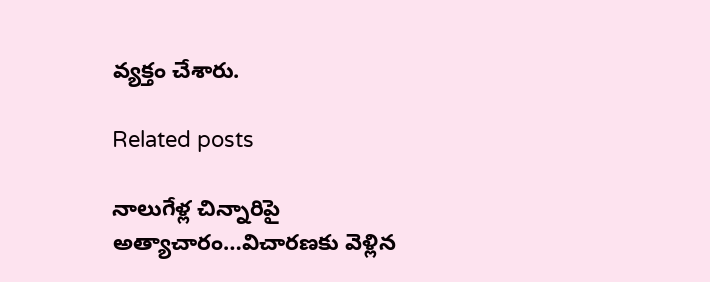వ్యక్తం చేశారు.

Related posts

నాలుగేళ్ల చిన్నారిపై అత్యాచారం…విచారణకు వెళ్లిన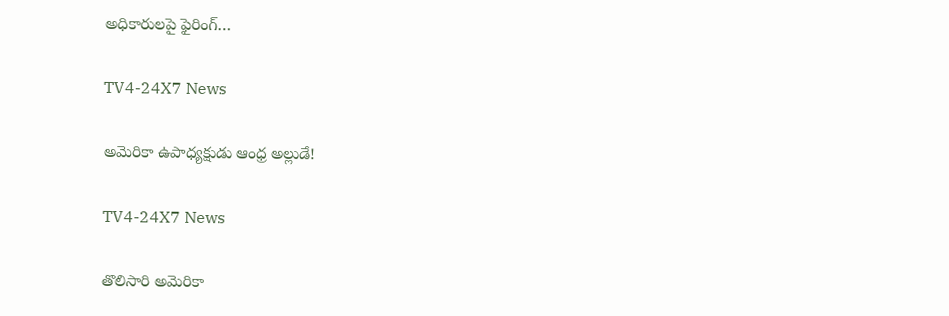అధికారులపై ఫైరింగ్…

TV4-24X7 News

అమెరికా ఉపాధ్యక్షుడు ఆంధ్ర అల్లుడే!

TV4-24X7 News

తొలిసారి అమెరికా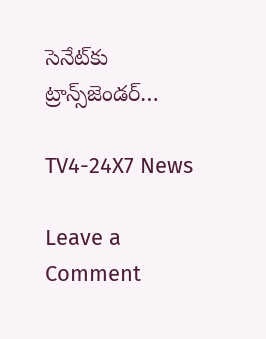సెనేట్‌కు ట్రాన్స్‌జెండర్‌…

TV4-24X7 News

Leave a Comment